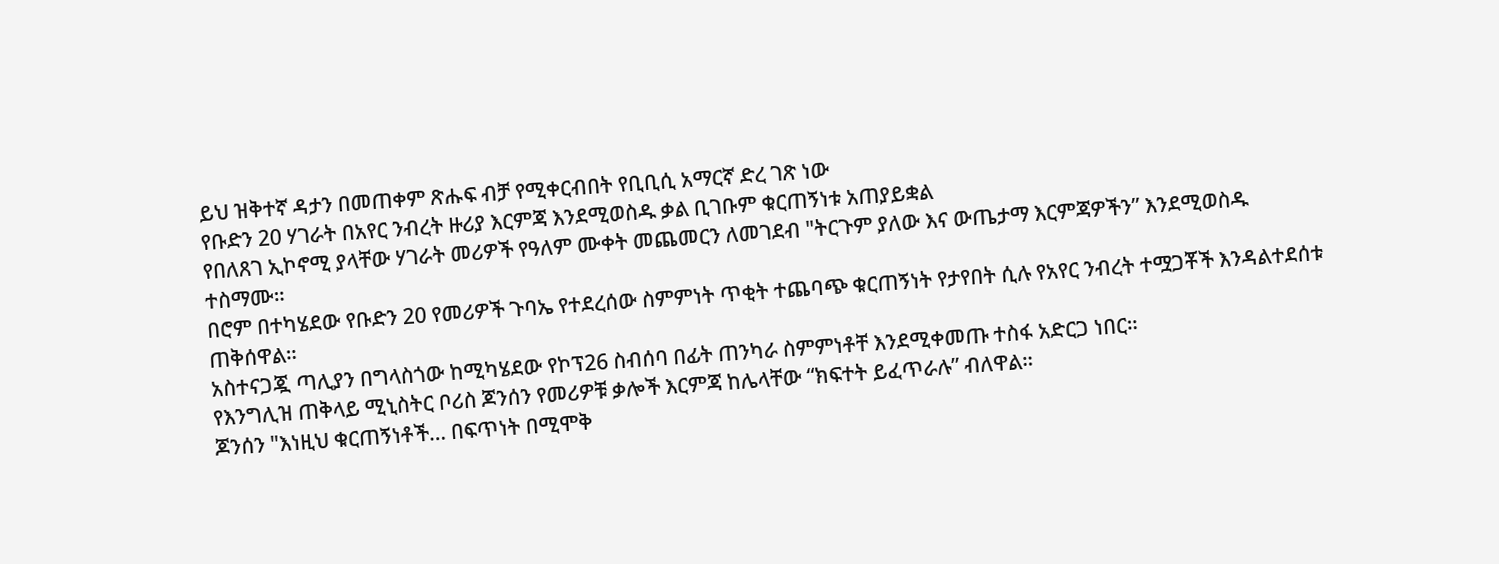ይህ ዝቅተኛ ዳታን በመጠቀም ጽሑፍ ብቻ የሚቀርብበት የቢቢሲ አማርኛ ድረ ገጽ ነው
የቡድን 20 ሃገራት በአየር ንብረት ዙሪያ እርምጃ እንደሚወስዱ ቃል ቢገቡም ቁርጠኝነቱ አጠያይቋል
የበለጸገ ኢኮኖሚ ያላቸው ሃገራት መሪዎች የዓለም ሙቀት መጨመርን ለመገደብ "ትርጉም ያለው እና ውጤታማ እርምጃዎችን” እንደሚወስዱ ተስማሙ።
በሮም በተካሄደው የቡድን 20 የመሪዎች ጉባኤ የተደረሰው ስምምነት ጥቂት ተጨባጭ ቁርጠኝነት የታየበት ሲሉ የአየር ንብረት ተሟጋቾች እንዳልተደሰቱ ጠቅሰዋል።
አስተናጋጇ ጣሊያን በግላስጎው ከሚካሄደው የኮፕ26 ስብሰባ በፊት ጠንካራ ስምምነቶቸ እንደሚቀመጡ ተስፋ አድርጋ ነበር።
የእንግሊዝ ጠቅላይ ሚኒስትር ቦሪስ ጆንሰን የመሪዎቹ ቃሎች እርምጃ ከሌላቸው “ክፍተት ይፈጥራሉ” ብለዋል።
ጆንሰን "እነዚህ ቁርጠኝነቶች… በፍጥነት በሚሞቅ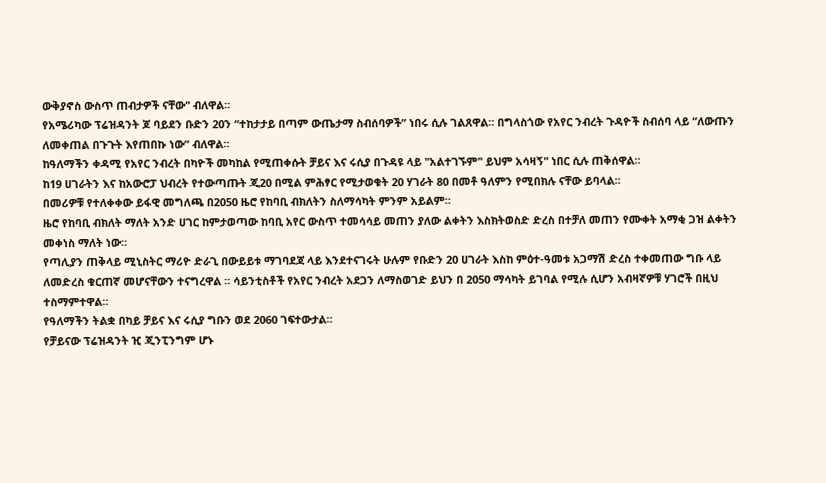ውቅያኖስ ውስጥ ጠብታዎች ናቸው" ብለዋል።
የአሜሪካው ፕሬዝዳንት ጆ ባይደን ቡድን 20ን “ተከታታይ በጣም ውጤታማ ስብሰባዎች” ነበሩ ሲሉ ገልጸዋል። በግላስጎው የአየር ንብረት ጉዳዮች ስብሰባ ላይ “ለውጡን ለመቀጠል በጉጉት እየጠበኩ ነው” ብለዋል።
ከዓለማችን ቀዳሚ የአየር ንብረት በካዮች መካከል የሚጠቀሱት ቻይና እና ሩሲያ በጉዳዩ ላይ "አልተገኙም" ይህም አሳዛኝ" ነበር ሲሉ ጠቅሰዋል።
ከ19 ሀገራትን እና ከአውሮፓ ህብረት የተውጣጡት ጂ20 በሚል ምሕፃር የሚታወቁት 20 ሃገራት 80 በመቶ ዓለምን የሚበክሉ ናቸው ይባላል።
በመሪዎቹ የተለቀቀው ይፋዊ መግለጫ በ2050 ዜሮ የከባቢ ብክለትን ስለማሳካት ምንም አይልም።
ዜሮ የከባቢ ብክለት ማለት አንድ ሀገር ከምታወጣው ከባቢ አየር ውስጥ ተመሳሳይ መጠን ያለው ልቀትን እስክትወስድ ድረስ በተቻለ መጠን የሙቀት አማቂ ጋዝ ልቀትን መቀነስ ማለት ነው።
የጣሊያን ጠቅላይ ሚኒስትር ማሪዮ ድራጊ በውይይቱ ማገባደጃ ላይ እንደተናገሩት ሁሉም የቡድን 20 ሀገራት እስከ ምዕተ-ዓመቱ አጋማሽ ድረስ ተቀመጠው ግቡ ላይ ለመድረስ ቁርጠኛ መሆናቸውን ተናግረዋል ። ሳይንቲስቶች የአየር ንብረት አደጋን ለማስወገድ ይህን በ 2050 ማሳካት ይገባል የሚሉ ሲሆን አብዛኛዎቹ ሃገሮች በዚህ ተስማምተዋል።
የዓለማችን ትልቋ በካይ ቻይና እና ሩሲያ ግቡን ወደ 2060 ገፍተውታል።
የቻይናው ፕሬዝዳንት ዢ ጂንፒንግም ሆኑ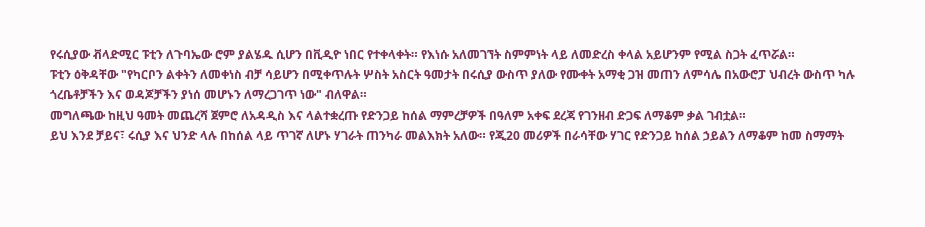የሩሲያው ቭላድሚር ፑቲን ለጉባኤው ሮም ያልሄዱ ሲሆን በቪዲዮ ነበር የተቀላቀት። የእነሱ አለመገኘት ስምምነት ላይ ለመድረስ ቀላል አይሆንም የሚል ስጋት ፈጥሯል።
ፑቲን ዕቅዳቸው "የካርቦን ልቀትን ለመቀነስ ብቻ ሳይሆን በሚቀጥሉት ሦስት አስርት ዓመታት በሩሲያ ውስጥ ያለው የሙቀት አማቂ ጋዝ መጠን ለምሳሌ በአውሮፓ ህብረት ውስጥ ካሉ ጎረቤቶቻችን እና ወዳጆቻችን ያነሰ መሆኑን ለማረጋገጥ ነው" ብለዋል።
መግለጫው ከዚህ ዓመት መጨረሻ ጀምሮ ለአዳዲስ እና ላልተቋረጡ የድንጋይ ከሰል ማምረቻዎች በዓለም አቀፍ ደረጃ የገንዘብ ድጋፍ ለማቆም ቃል ገብቷል።
ይህ እንደ ቻይና፣ ሩሲያ እና ህንድ ላሉ በከሰል ላይ ጥገኛ ለሆኑ ሃገራት ጠንካራ መልእክት አለው። የጂ20 መሪዎች በራሳቸው ሃገር የድንጋይ ከሰል ኃይልን ለማቆም ከመ ስማማት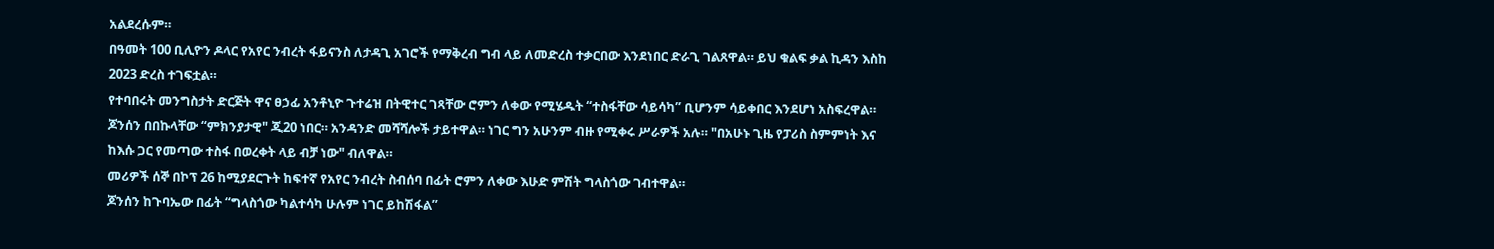አልደረሱም።
በዓመት 100 ቢሊዮን ዶላር የአየር ንብረት ፋይናንስ ለታዳጊ አገሮች የማቅረብ ግብ ላይ ለመድረስ ተቃርበው እንደነበር ድራጊ ገልጸዋል። ይህ ቁልፍ ቃል ኪዳን እስከ 2023 ድረስ ተገፍቷል።
የተባበሩት መንግስታት ድርጅት ዋና ፀኃፊ አንቶኒዮ ጉተሬዝ በትዊተር ገጻቸው ሮምን ለቀው የሚሄዱት “ተስፋቸው ሳይሳካ” ቢሆንም ሳይቀበር እንደሆነ አስፍረዋል።
ጆንሰን በበኩላቸው “ምክንያታዊ" ጂ20 ነበር። አንዳንድ መሻሻሎች ታይተዋል። ነገር ግን አሁንም ብዙ የሚቀሩ ሥራዎች አሉ። "በአሁኑ ጊዜ የፓሪስ ስምምነት እና ከእሱ ጋር የመጣው ተስፋ በወረቀት ላይ ብቻ ነው" ብለዋል።
መሪዎች ሰኞ በኮፕ 26 ከሚያደርጉት ከፍተኛ የአየር ንብረት ስብሰባ በፊት ሮምን ለቀው እሁድ ምሽት ግላስጎው ገብተዋል።
ጆንሰን ከጉባኤው በፊት “ግላስጎው ካልተሳካ ሁሉም ነገር ይከሽፋል”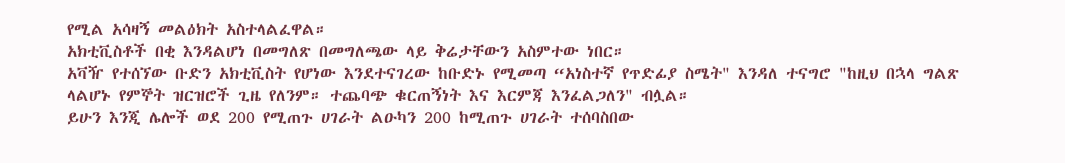የሚል አሳዛኝ መልዕክት አስተላልፈዋል።
አክቲቪስቶች በቂ እንዳልሆነ በመግለጽ በመግለጫው ላይ ቅሬታቸውን አስምተው ነበር።
አቫዥ የተሰኘው ቡድን አክቲቪስት የሆነው እንደተናገረው ከቡድኑ የሚመጣ “አነስተኛ የጥድፊያ ስሜት" እንዳለ ተናግሮ "ከዚህ በኋላ ግልጽ ላልሆኑ የምኞት ዝርዝሮች ጊዜ የለንም። ተጨባጭ ቁርጠኝነት እና እርምጃ እንፈልጋለን" ብሏል።
ይሁን እንጂ ሌሎች ወደ 200 የሚጠጉ ሀገራት ልዑካን 200 ከሚጠጉ ሀገራት ተሰባስበው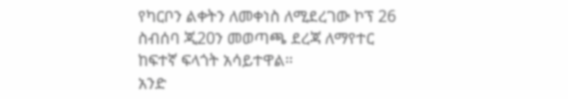የካርቦን ልቀትን ለመቀነስ ለሚደረገው ኮፕ 26 ስብሰባ ጂ20ን መወጣጫ ደረጃ ለማየተር ከፍተኛ ፍላጎት አሳይተዋል።
አንድ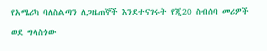የአሜሪካ ባለስልጣን ለጋዜጠኞች እንደተናገሩት የጂ20 ስብሰባ መሪዎች ወደ ግላስጎው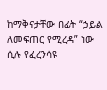ከማቅናታቸው በፊት “ኃይል ለመፍጠር የሚረዳ” ነው ሲሉ የፈረንሳዩ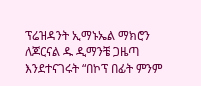ፕሬዝዳንት ኢማኑኤል ማክሮን ለጆርናል ዱ ዲማንቼ ጋዜጣ እንደተናገሩት “በኮፕ በፊት ምንም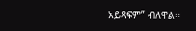አይጻፍም” ብለዋል።